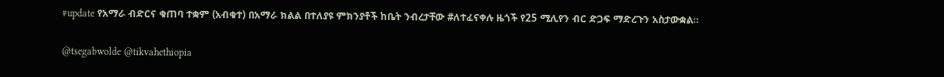#update የአማራ ብድርና ቁጠባ ተቋም (አብቁተ) በአማራ ክልል በተለያዩ ምክንያቶች ከቤት ንብረታቸው #ለተፈናቀሉ ዜጎች የ25 ሚሊየን ብር ድጋፍ ማድረጉን አስታውቋል።

@tsegabwolde @tikvahethiopia